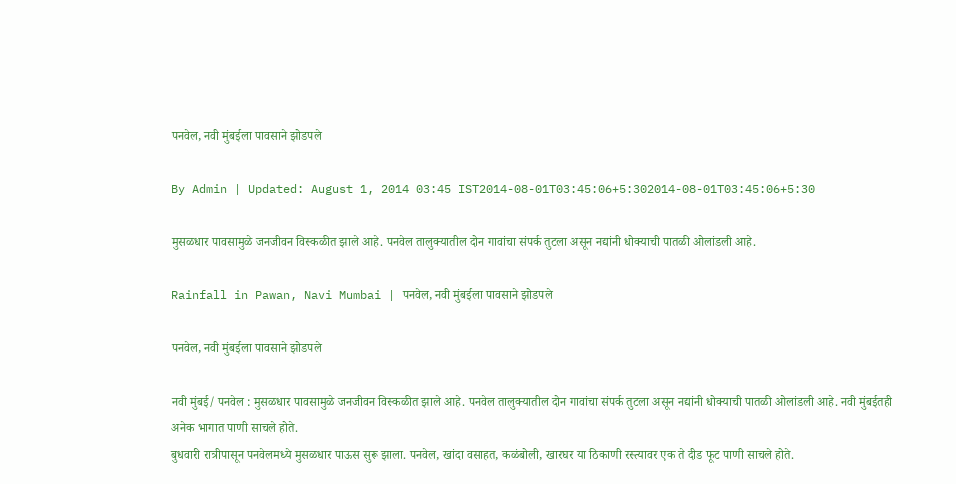पनवेल, नवी मुंबईला पावसाने झोडपले

By Admin | Updated: August 1, 2014 03:45 IST2014-08-01T03:45:06+5:302014-08-01T03:45:06+5:30

मुसळधार पावसामुळे जनजीवन विस्कळीत झाले आहे. पनवेल तालुक्यातील दोन गावांचा संपर्क तुटला असून नद्यांनी धोक्याची पातळी ओलांडली आहे.

Rainfall in Pawan, Navi Mumbai | पनवेल, नवी मुंबईला पावसाने झोडपले

पनवेल, नवी मुंबईला पावसाने झोडपले

नवी मुंबई/ पनवेल : मुसळधार पावसामुळे जनजीवन विस्कळीत झाले आहे. पनवेल तालुक्यातील दोन गावांचा संपर्क तुटला असून नद्यांनी धोक्याची पातळी ओलांडली आहे. नवी मुंबईतही अनेक भागात पाणी साचले होते.
बुधवारी रात्रीपासून पनवेलमध्ये मुसळधार पाऊस सुरू झाला. पनवेल, खांदा वसाहत, कळंबोली, खारघर या ठिकाणी रस्त्यावर एक ते दीड फूट पाणी साचले होते.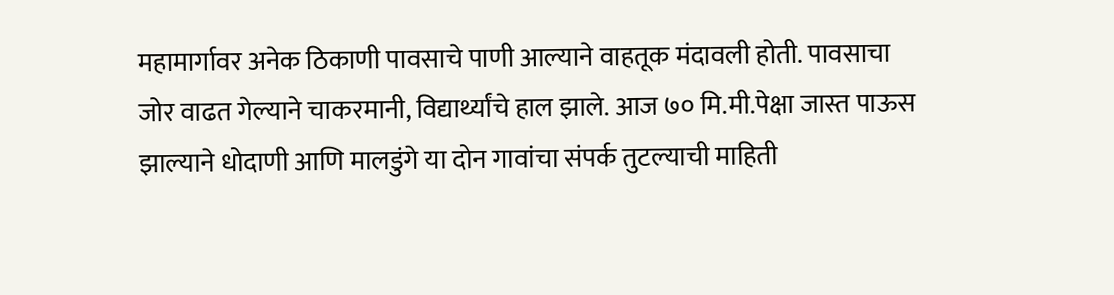महामार्गावर अनेक ठिकाणी पावसाचे पाणी आल्याने वाहतूक मंदावली होती. पावसाचा जोर वाढत गेल्याने चाकरमानी, विद्यार्थ्यांचे हाल झाले. आज ७० मि.मी.पेक्षा जास्त पाऊस झाल्याने धोदाणी आणि मालडुंगे या दोन गावांचा संपर्क तुटल्याची माहिती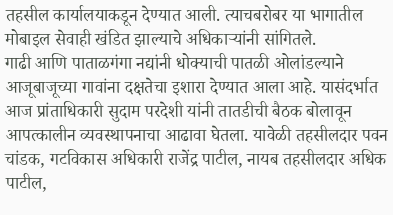तहसील कार्यालयाकडून देण्यात आली. त्याचबरोबर या भागातील मोबाइल सेवाही खंडित झाल्याचे अधिकाऱ्यांनी सांगितले.
गाढी आणि पाताळगंगा नद्यांनी धोक्याची पातळी ओलांडल्याने आजूबाजूच्या गावांना दक्षतेचा इशारा देण्यात आला आहे. यासंदर्भात आज प्रांताधिकारी सुदाम परदेशी यांनी तातडीची बैठक बोलावून आपत्कालीन व्यवस्थापनाचा आढावा घेतला. यावेळी तहसीलदार पवन चांडक, गटविकास अधिकारी राजेंद्र पाटील, नायब तहसीलदार अधिक पाटील,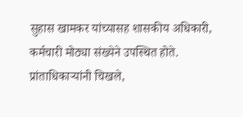सुहास खामकर यांच्यासह शासकीय अधिकारी, कर्मचारी मोठ्या संख्येने उपस्थित होते. प्रांताधिकाऱ्यांनी चिखले,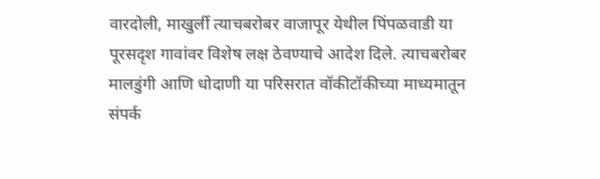वारदोली, माखुर्ली त्याचबरोबर वाजापूर येथील पिंपळवाडी या पूरसदृश गावांवर विशेष लक्ष ठेवण्याचे आदेश दिले. त्याचबरोबर मालडुंगी आणि धोदाणी या परिसरात वॉकीटॉकीच्या माध्यमातून संपर्क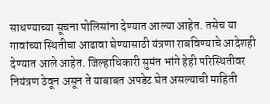साधण्याच्या सूचना पोलिसांना देण्यात आल्या आहेत. तसेच या गावांच्या स्थितीचा आढावा घेण्यासाठी यंत्रणा राबविण्याचे आदेशही देण्यात आले आहेत. जिल्हाधिकारी सुमंत भांगे हेही परिस्थितीवर नियंत्रण ठेवून असून ते याबाबत अपडेट घेत असल्याची माहिती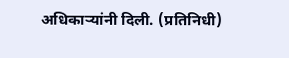अधिकाऱ्यांनी दिली. (प्रतिनिधी)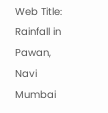Web Title: Rainfall in Pawan, Navi Mumbai